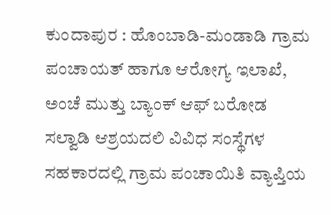ಕುಂದಾಪುರ : ಹೊಂಬಾಡಿ-ಮಂಡಾಡಿ ಗ್ರಾಮ ಪಂಚಾಯತ್ ಹಾಗೂ ಆರೋಗ್ಯ ಇಲಾಖೆ, ಅಂಚೆ ಮುತ್ತು ಬ್ಯಾಂಕ್ ಆಫ್ ಬರೋಡ ಸಲ್ವಾಡಿ ಆಶ್ರಯದಲಿ ವಿವಿಧ ಸಂಸ್ಥೆಗಳ ಸಹಕಾರದಲ್ಲಿ ಗ್ರಾಮ ಪಂಚಾಯಿತಿ ವ್ಯಾಪ್ತಿಯ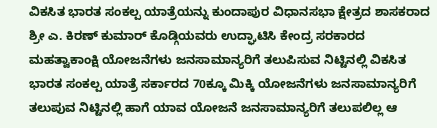ವಿಕಸಿತ ಭಾರತ ಸಂಕಲ್ಪ ಯಾತ್ರೆಯನ್ನು ಕುಂದಾಪುರ ವಿಧಾನಸಭಾ ಕ್ಷೇತ್ರದ ಶಾಸಕರಾದ ಶ್ರೀ ಎ. ಕಿರಣ್ ಕುಮಾರ್ ಕೊಡ್ಗಿಯವರು ಉದ್ಘಾಟಿಸಿ ಕೇಂದ್ರ ಸರಕಾರದ ಮಹತ್ವಾಕಾಂಕ್ಷಿ ಯೋಜನೆಗಳು ಜನಸಾಮಾನ್ಯರಿಗೆ ತಲುಪಿಸುವ ನಿಟ್ಟಿನಲ್ಲಿ ವಿಕಸಿತ ಭಾರತ ಸಂಕಲ್ಪ ಯಾತ್ರೆ ಸರ್ಕಾರದ 70ಕ್ಕೂ ಮಿಕ್ಕಿ ಯೋಜನೆಗಳು ಜನಸಾಮಾನ್ಯರಿಗೆ ತಲುಪುವ ನಿಟ್ಟಿನಲ್ಲಿ ಹಾಗೆ ಯಾವ ಯೋಜನೆ ಜನಸಾಮಾನ್ಯರಿಗೆ ತಲುಪಲಿಲ್ಲ ಆ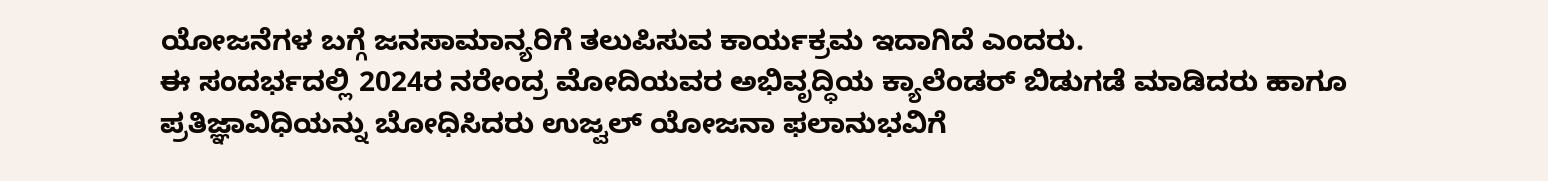ಯೋಜನೆಗಳ ಬಗ್ಗೆ ಜನಸಾಮಾನ್ಯರಿಗೆ ತಲುಪಿಸುವ ಕಾರ್ಯಕ್ರಮ ಇದಾಗಿದೆ ಎಂದರು.
ಈ ಸಂದರ್ಭದಲ್ಲಿ 2024ರ ನರೇಂದ್ರ ಮೋದಿಯವರ ಅಭಿವೃದ್ಧಿಯ ಕ್ಯಾಲೆಂಡರ್ ಬಿಡುಗಡೆ ಮಾಡಿದರು ಹಾಗೂ ಪ್ರತಿಜ್ಞಾವಿಧಿಯನ್ನು ಬೋಧಿಸಿದರು ಉಜ್ವಲ್ ಯೋಜನಾ ಫಲಾನುಭವಿಗೆ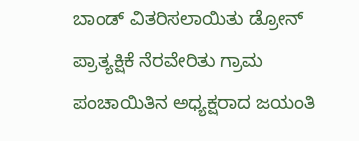ಬಾಂಡ್ ವಿತರಿಸಲಾಯಿತು ಡ್ರೋನ್ ಪ್ರಾತ್ಯಕ್ಷಿಕೆ ನೆರವೇರಿತು ಗ್ರಾಮ ಪಂಚಾಯಿತಿನ ಅಧ್ಯಕ್ಷರಾದ ಜಯಂತಿ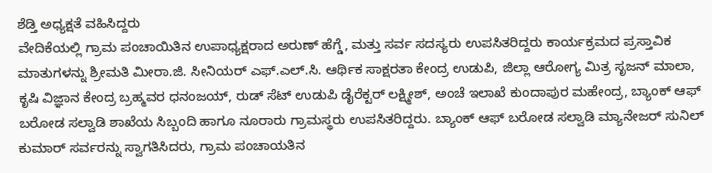ಶೆಡ್ತಿ ಅಧ್ಯಕ್ಷತೆ ವಹಿಸಿದ್ದರು
ವೇದಿಕೆಯಲ್ಲಿ ಗ್ರಾಮ ಪಂಚಾಯಿತಿನ ಉಪಾಧ್ಯಕ್ಷರಾದ ಅರುಣ್ ಹೆಗ್ಡೆ, ಮತ್ತು ಸರ್ವ ಸದಸ್ಯರು ಉಪಸಿತರಿದ್ದರು ಕಾರ್ಯಕ್ರಮದ ಪ್ರಸ್ತಾವಿಕ ಮಾತುಗಳನ್ನು ಶ್ರೀಮತಿ ಮೀರಾ.ಜಿ. ಸೀನಿಯರ್ ಎಫ್.ಎಲ್.ಸಿ. ಆರ್ಥಿಕ ಸಾಕ್ಷರತಾ ಕೇಂದ್ರ ಉಡುಪಿ, ಜಿಲ್ಲಾ ಆರೋಗ್ಯ ಮಿತ್ರ ಸೃಜನ್ ಮಾಲಾ, ಕೃಷಿ ವಿಜ್ಞಾನ ಕೇಂದ್ರ ಬ್ರಹ್ಮವರ ಧನಂಜಯ್, ರುಡ್ ಸೆಟ್ ಉಡುಪಿ ಡೈರೆಕ್ಟರ್ ಲಕ್ಷ್ಮೀಶ್, ಅಂಚೆ ಇಲಾಖೆ ಕುಂದಾಪುರ ಮಹೇಂದ್ರ, ಬ್ಯಾಂಕ್ ಆಫ್ ಬರೋಡ ಸಲ್ವಾಡಿ ಶಾಖೆಯ ಸಿಬ್ಬಂದಿ ಹಾಗೂ ನೂರಾರು ಗ್ರಾಮಸ್ಥರು ಉಪಸಿತರಿದ್ದರು. ಬ್ಯಾಂಕ್ ಆಫ್ ಬರೋಡ ಸಲ್ವಾಡಿ ಮ್ಯಾನೇಜರ್ ಸುನಿಲ್ ಕುಮಾರ್ ಸರ್ವರನ್ನು ಸ್ವಾಗತಿಸಿದರು, ಗ್ರಾಮ ಪಂಚಾಯತಿನ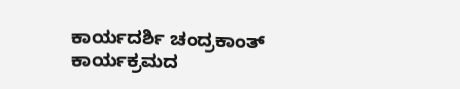ಕಾರ್ಯದರ್ಶಿ ಚಂದ್ರಕಾಂತ್ ಕಾರ್ಯಕ್ರಮದ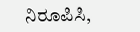ನಿರೂಪಿಸಿ,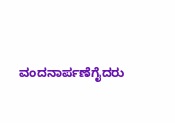ವಂದನಾರ್ಪಣೆಗೈದರು